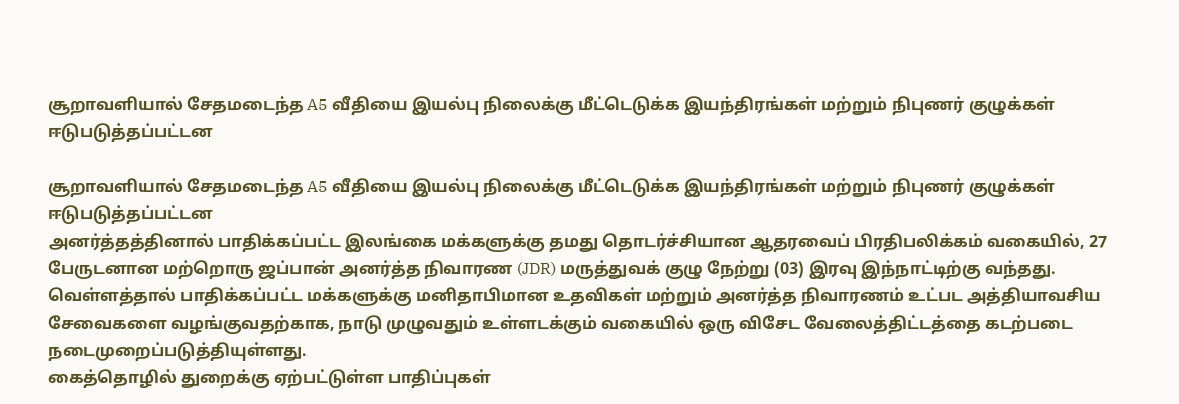சூறாவளியால் சேதமடைந்த A5 வீதியை இயல்பு நிலைக்கு மீட்டெடுக்க இயந்திரங்கள் மற்றும் நிபுணர் குழுக்கள் ஈடுபடுத்தப்பட்டன

சூறாவளியால் சேதமடைந்த A5 வீதியை இயல்பு நிலைக்கு மீட்டெடுக்க இயந்திரங்கள் மற்றும் நிபுணர் குழுக்கள் ஈடுபடுத்தப்பட்டன
அனர்த்தத்தினால் பாதிக்கப்பட்ட இலங்கை மக்களுக்கு தமது தொடர்ச்சியான ஆதரவைப் பிரதிபலிக்கம் வகையில், 27 பேருடனான மற்றொரு ஜப்பான் அனர்த்த நிவாரண (JDR) மருத்துவக் குழு நேற்று (03) இரவு இந்நாட்டிற்கு வந்தது.
வெள்ளத்தால் பாதிக்கப்பட்ட மக்களுக்கு மனிதாபிமான உதவிகள் மற்றும் அனர்த்த நிவாரணம் உட்பட அத்தியாவசிய சேவைகளை வழங்குவதற்காக, நாடு முழுவதும் உள்ளடக்கும் வகையில் ஒரு விசேட வேலைத்திட்டத்தை கடற்படை நடைமுறைப்படுத்தியுள்ளது.
கைத்தொழில் துறைக்கு ஏற்பட்டுள்ள பாதிப்புகள்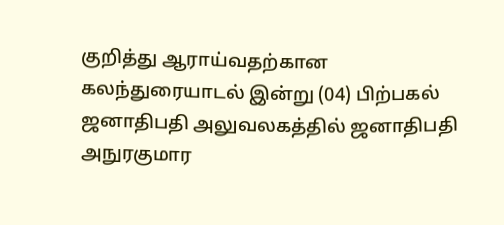குறித்து ஆராய்வதற்கான கலந்துரையாடல் இன்று (04) பிற்பகல் ஜனாதிபதி அலுவலகத்தில் ஜனாதிபதி அநுரகுமார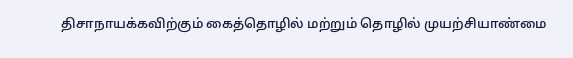திசாநாயக்கவிற்கும் கைத்தொழில் மற்றும் தொழில் முயற்சியாண்மை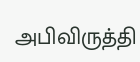அபிவிருத்தி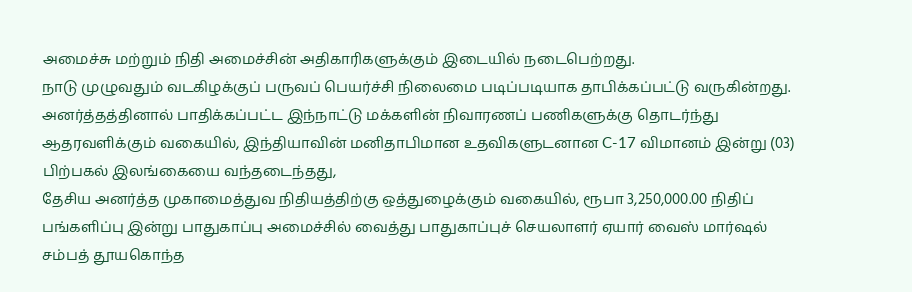அமைச்சு மற்றும் நிதி அமைச்சின் அதிகாரிகளுக்கும் இடையில் நடைபெற்றது.
நாடு முழுவதும் வடகிழக்குப் பருவப் பெயர்ச்சி நிலைமை படிப்படியாக தாபிக்கப்பட்டு வருகின்றது.
அனர்த்தத்தினால் பாதிக்கப்பட்ட இந்நாட்டு மக்களின் நிவாரணப் பணிகளுக்கு தொடர்ந்து ஆதரவளிக்கும் வகையில், இந்தியாவின் மனிதாபிமான உதவிகளுடனான C-17 விமானம் இன்று (03) பிற்பகல் இலங்கையை வந்தடைந்தது,
தேசிய அனர்த்த முகாமைத்துவ நிதியத்திற்கு ஒத்துழைக்கும் வகையில், ரூபா 3,250,000.00 நிதிப் பங்களிப்பு இன்று பாதுகாப்பு அமைச்சில் வைத்து பாதுகாப்புச் செயலாளர் ஏயார் வைஸ் மார்ஷல் சம்பத் தூயகொந்த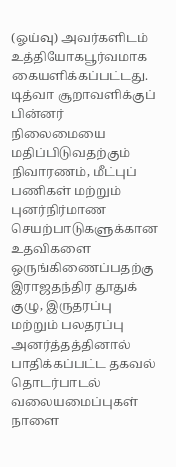(ஓய்வு) அவர்களிடம் உத்தியோகபூர்வமாக கையளிக்கப்பட்டது.
டித்வா சூறாவளிக்குப் பின்னர் நிலைமையை மதிப்பிடுவதற்கும் நிவாரணம், மீட்புப் பணிகள் மற்றும் புனர்நிர்மாண செயற்பாடுகளுக்கான உதவிகளை ஒருங்கிணைப்பதற்கு இராஜதந்திர தூதுக் குழு, இருதரப்பு மற்றும் பலதரப்பு
அனர்த்தத்தினால் பாதிக்கப்பட்ட தகவல் தொடர்பாடல் வலையமைப்புகள் நாளை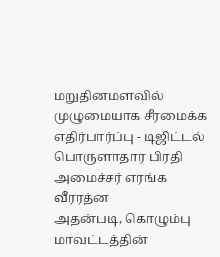மறுதினமளவில் முழுமையாக சீரமைக்க எதிர்பார்ப்பு - டிஜிட்டல் பொருளாதார பிரதி அமைச்சர் எரங்க வீரரத்ன
அதன்படி, கொழும்பு மாவட்டத்தின்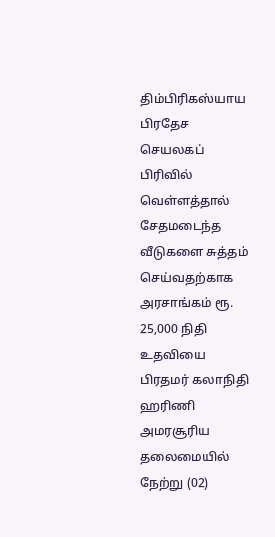திம்பிரிகஸ்யாய பிரதேச செயலகப் பிரிவில் வெள்ளத்தால் சேதமடைந்த வீடுகளை சுத்தம் செய்வதற்காக அரசாங்கம் ரூ. 25,000 நிதி உதவியை பிரதமர் கலாநிதி ஹரிணி அமரசூரிய தலைமையில் நேற்று (02)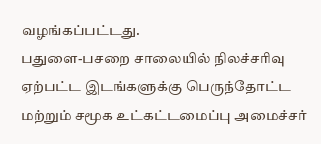வழங்கப்பட்டது.
பதுளை-பசறை சாலையில் நிலச்சரிவு ஏற்பட்ட இடங்களுக்கு பெருந்தோட்ட மற்றும் சமூக உட்கட்டமைப்பு அமைச்சர்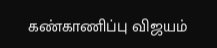கண்காணிப்பு விஜயம்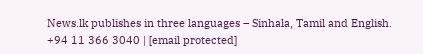News.lk publishes in three languages – Sinhala, Tamil and English.
+94 11 366 3040 | [email protected]